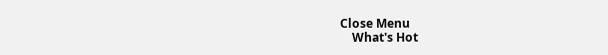Close Menu
    What's Hot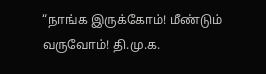“நாங்க இருக்கோம்! மீண்டும் வருவோம்! தி.மு.க.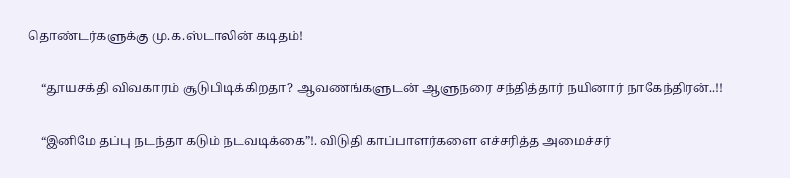தொண்டர்களுக்கு மு.க.ஸ்டாலின் கடிதம்!

    “தூயசக்தி விவகாரம் சூடுபிடிக்கிறதா? ஆவணங்களுடன் ஆளுநரை சந்தித்தார் நயினார் நாகேந்திரன்..!!

    “இனிமே தப்பு நடந்தா கடும் நடவடிக்கை”!. விடுதி காப்பாளர்களை எச்சரித்த அமைச்சர்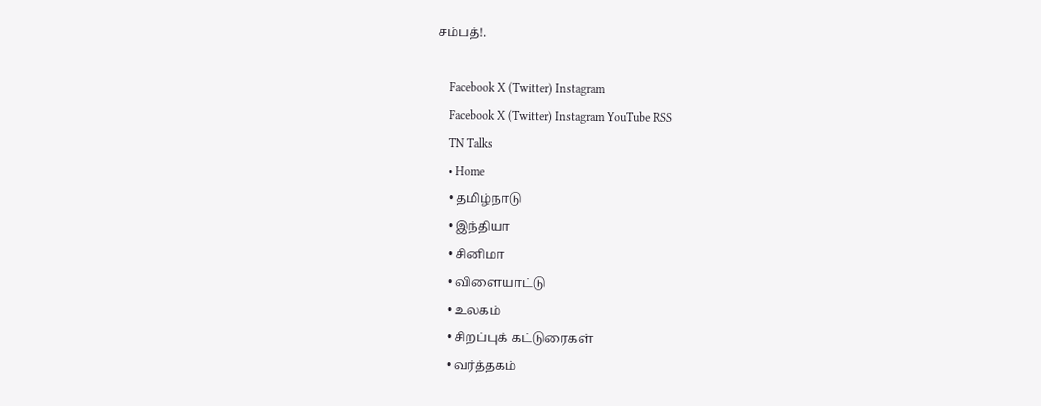சம்பத்!.

    Facebook X (Twitter) Instagram
    Facebook X (Twitter) Instagram YouTube RSS
    TN Talks
    • Home
    • தமிழ்நாடு
    • இந்தியா
    • சினிமா
    • விளையாட்டு
    • உலகம்
    • சிறப்புக் கட்டுரைகள்
    • வர்த்தகம்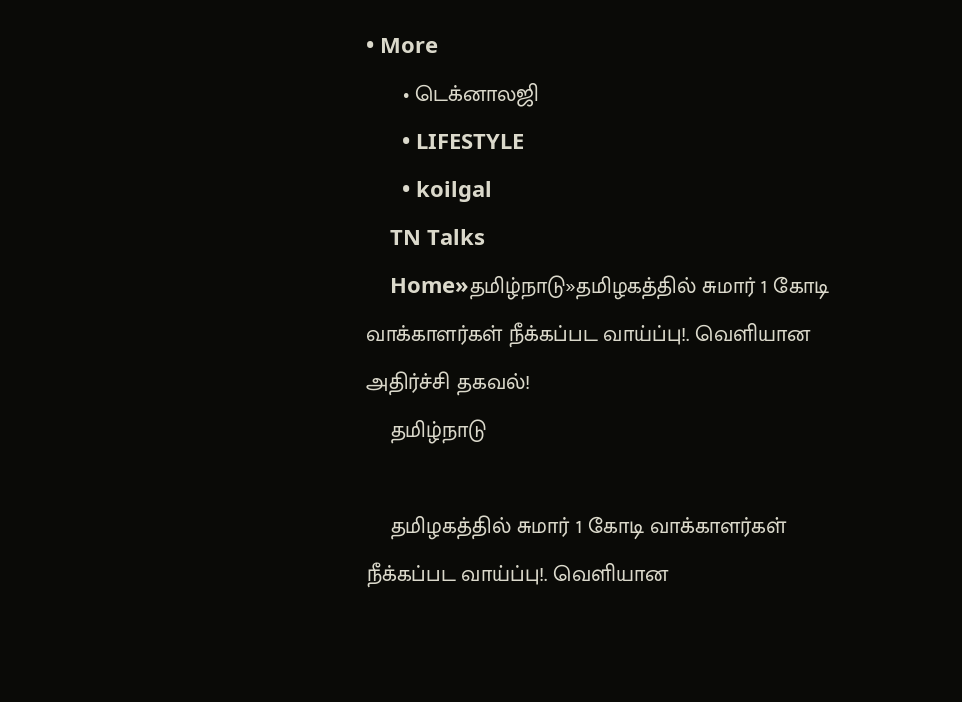• More
      • டெக்னாலஜி
      • LIFESTYLE
      • koilgal
    TN Talks
    Home»தமிழ்நாடு»தமிழகத்தில் சுமார் 1 கோடி வாக்காளர்கள் நீக்கப்பட வாய்ப்பு!. வெளியான அதிர்ச்சி தகவல்!
    தமிழ்நாடு

    தமிழகத்தில் சுமார் 1 கோடி வாக்காளர்கள் நீக்கப்பட வாய்ப்பு!. வெளியான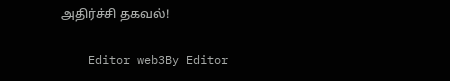அதிர்ச்சி தகவல்!

    Editor web3By Editor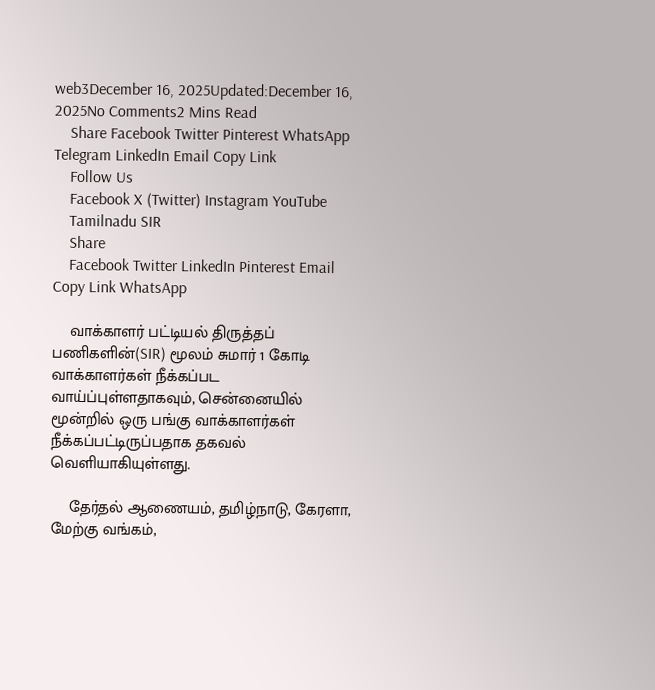web3December 16, 2025Updated:December 16, 2025No Comments2 Mins Read
    Share Facebook Twitter Pinterest WhatsApp Telegram LinkedIn Email Copy Link
    Follow Us
    Facebook X (Twitter) Instagram YouTube
    Tamilnadu SIR
    Share
    Facebook Twitter LinkedIn Pinterest Email Copy Link WhatsApp

    வாக்காளர் பட்டியல் திருத்தப் பணிகளின்(SIR) மூலம் சுமார் 1 கோடி வாக்காளர்கள் நீக்கப்பட வாய்ப்புள்ளதாகவும், சென்னையில் மூன்றில் ஒரு பங்கு வாக்காளர்கள் நீக்கப்பட்டிருப்பதாக தகவல் வெளியாகியுள்ளது.

    தேர்தல் ஆணையம், தமிழ்நாடு, கேரளா, மேற்கு வங்கம்,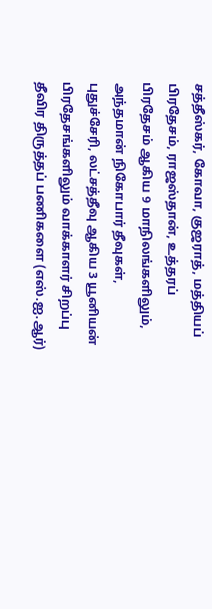சத்தீஸ்கர், கோவா, குஜராத், மத்தியப் பிரதேசம், ராஜஸ்தான், உத்தரப் பிரதேசம் ஆகிய 9 மாநிலங்களிலும், அந்தமான் நிகோபார் தீவுகள், புதுச்சேரி, லட்சத்தீவு ஆகிய 3 யூனியன் பிரதேசங்களிலும் வாக்காளர் சிறப்பு தீவிர திருத்தப் பணிகளை (எஸ்.ஐ.ஆர்)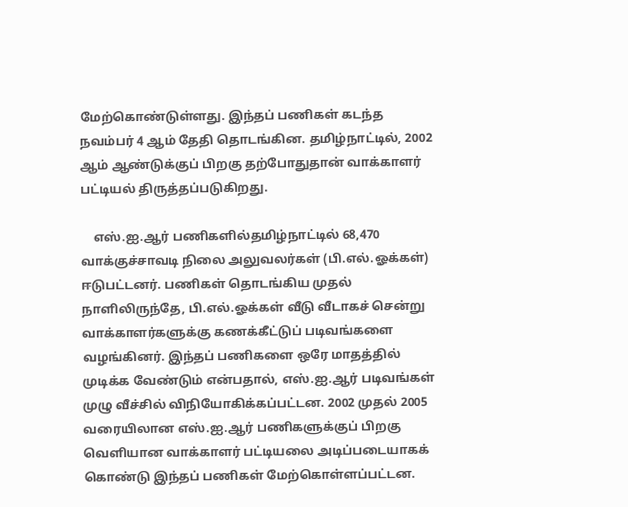மேற்கொண்டுள்ளது. இந்தப் பணிகள் கடந்த நவம்பர் 4 ஆம் தேதி தொடங்கின. தமிழ்நாட்டில், 2002 ஆம் ஆண்டுக்குப் பிறகு தற்போதுதான் வாக்காளர் பட்டியல் திருத்தப்படுகிறது.

    எஸ்.ஐ.ஆர் பணிகளில்தமிழ்நாட்டில் 68,470 வாக்குச்சாவடி நிலை அலுவலர்கள் (பி.எல்.ஓக்கள்) ஈடுபட்டனர். பணிகள் தொடங்கிய முதல் நாளிலிருந்தே, பி.எல்.ஓக்கள் வீடு வீடாகச் சென்று வாக்காளர்களுக்கு கணக்கீட்டுப் படிவங்களை வழங்கினர். இந்தப் பணிகளை ஒரே மாதத்தில் முடிக்க வேண்டும் என்பதால், எஸ்.ஐ.ஆர் படிவங்கள் முழு வீச்சில் விநியோகிக்கப்பட்டன. 2002 முதல் 2005 வரையிலான எஸ்.ஐ.ஆர் பணிகளுக்குப் பிறகு வெளியான வாக்காளர் பட்டியலை அடிப்படையாகக் கொண்டு இந்தப் பணிகள் மேற்கொள்ளப்பட்டன.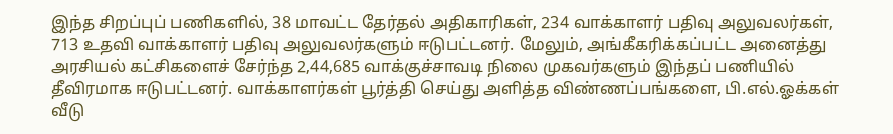இந்த சிறப்புப் பணிகளில், 38 மாவட்ட தேர்தல் அதிகாரிகள், 234 வாக்காளர் பதிவு அலுவலர்கள், 713 உதவி வாக்காளர் பதிவு அலுவலர்களும் ஈடுபட்டனர். மேலும், அங்கீகரிக்கப்பட்ட அனைத்து அரசியல் கட்சிகளைச் சேர்ந்த 2,44,685 வாக்குச்சாவடி நிலை முகவர்களும் இந்தப் பணியில் தீவிரமாக ஈடுபட்டனர். வாக்காளர்கள் பூர்த்தி செய்து அளித்த விண்ணப்பங்களை, பி.எல்.ஓக்கள் வீடு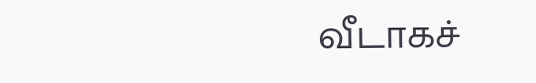வீடாகச்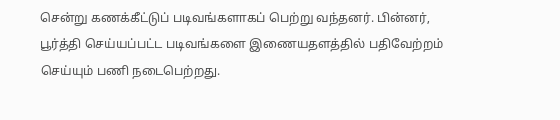சென்று கணக்கீட்டுப் படிவங்களாகப் பெற்று வந்தனர். பின்னர், பூர்த்தி செய்யப்பட்ட படிவங்களை இணையதளத்தில் பதிவேற்றம் செய்யும் பணி நடைபெற்றது.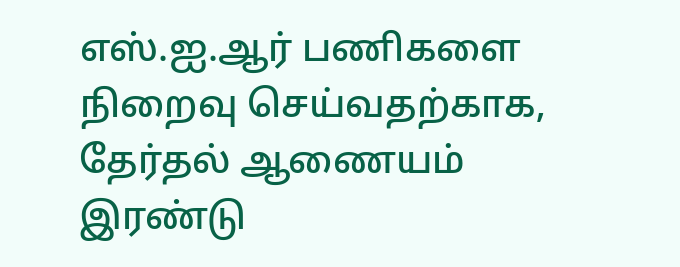எஸ்.ஐ.ஆர் பணிகளை நிறைவு செய்வதற்காக, தேர்தல் ஆணையம் இரண்டு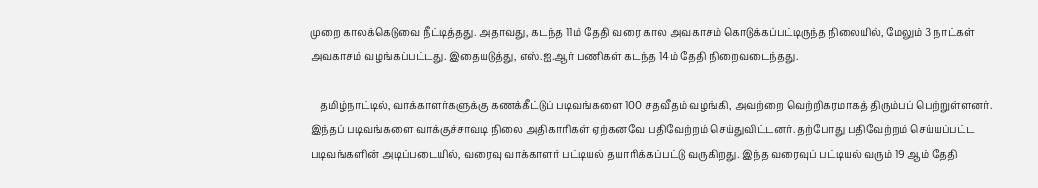முறை காலக்கெடுவை நீட்டித்தது. அதாவது, கடந்த 11ம் தேதி வரை கால அவகாசம் கொடுக்கப்பட்டிருந்த நிலையில், மேலும் 3 நாட்கள் அவகாசம் வழங்கப்பட்டது. இதையடுத்து, எஸ்.ஐ.ஆர் பணிகள் கடந்த 14ம் தேதி நிறைவடைந்தது.

    தமிழ்நாட்டில், வாக்காளர்களுக்கு கணக்கீட்டுப் படிவங்களை 100 சதவீதம் வழங்கி, அவற்றை வெற்றிகரமாகத் திரும்பப் பெற்றுள்ளனர். இந்தப் படிவங்களை வாக்குச்சாவடி நிலை அதிகாரிகள் ஏற்கனவே பதிவேற்றம் செய்துவிட்டனர். தற்போது பதிவேற்றம் செய்யப்பட்ட படிவங்களின் அடிப்படையில், வரைவு வாக்காளர் பட்டியல் தயாரிக்கப்பட்டு வருகிறது. இந்த வரைவுப் பட்டியல் வரும் 19 ஆம் தேதி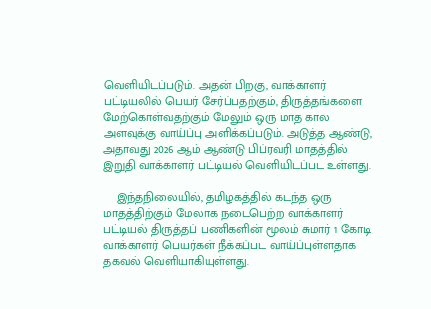வெளியிடப்படும். அதன் பிறகு, வாக்காளர் பட்டியலில் பெயர் சேர்ப்பதற்கும், திருத்தங்களை மேற்கொள்வதற்கும் மேலும் ஒரு மாத கால அளவுக்கு வாய்ப்பு அளிக்கப்படும். அடுத்த ஆண்டு, அதாவது 2026 ஆம் ஆண்டு பிப்ரவரி மாதத்தில் இறுதி வாக்காளர் பட்டியல் வெளியிடப்பட உள்ளது.

    இந்தநிலையில், தமிழகத்தில் கடந்த ஒரு மாதத்திற்கும் மேலாக நடைபெற்ற வாக்காளர் பட்டியல் திருத்தப் பணிகளின் மூலம் சுமார் 1 கோடி வாக்காளர் பெயர்கள் நீக்கப்பட வாய்ப்புள்ளதாக தகவல் வெளியாகியுள்ளது.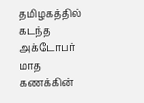தமிழகத்தில் கடந்த அக்டோபர் மாத கணக்கின்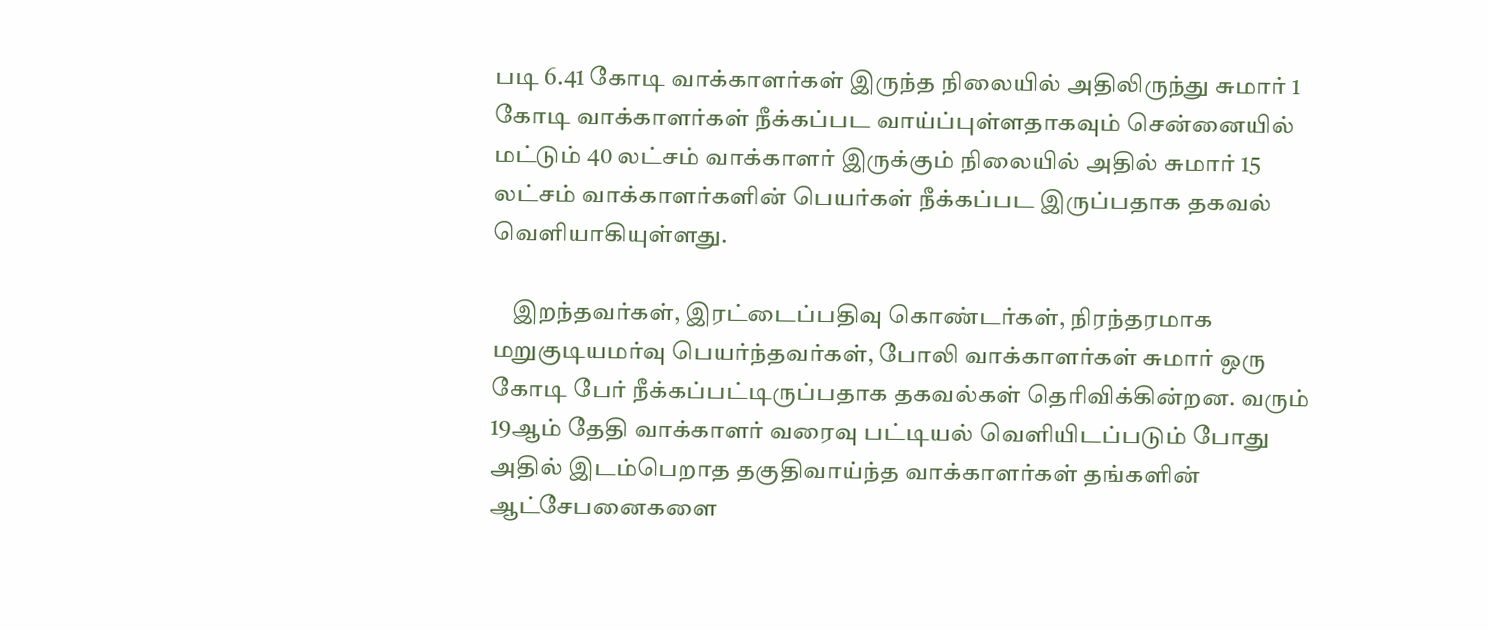படி 6.41 கோடி வாக்காளர்கள் இருந்த நிலையில் அதிலிருந்து சுமார் 1 கோடி வாக்காளர்கள் நீக்கப்பட வாய்ப்புள்ளதாகவும் சென்னையில் மட்டும் 40 லட்சம் வாக்காளர் இருக்கும் நிலையில் அதில் சுமார் 15 லட்சம் வாக்காளர்களின் பெயர்கள் நீக்கப்பட இருப்பதாக தகவல் வெளியாகியுள்ளது.

    இறந்தவர்கள், இரட்டைப்பதிவு கொண்டர்கள், நிரந்தரமாக மறுகுடியமர்வு பெயர்ந்தவர்கள், போலி வாக்காளர்கள் சுமார் ஒரு கோடி பேர் நீக்கப்பட்டிருப்பதாக தகவல்கள் தெரிவிக்கின்றன. வரும் 19ஆம் தேதி வாக்காளர் வரைவு பட்டியல் வெளியிடப்படும் போது அதில் இடம்பெறாத தகுதிவாய்ந்த வாக்காளர்கள் தங்களின் ஆட்சேபனைகளை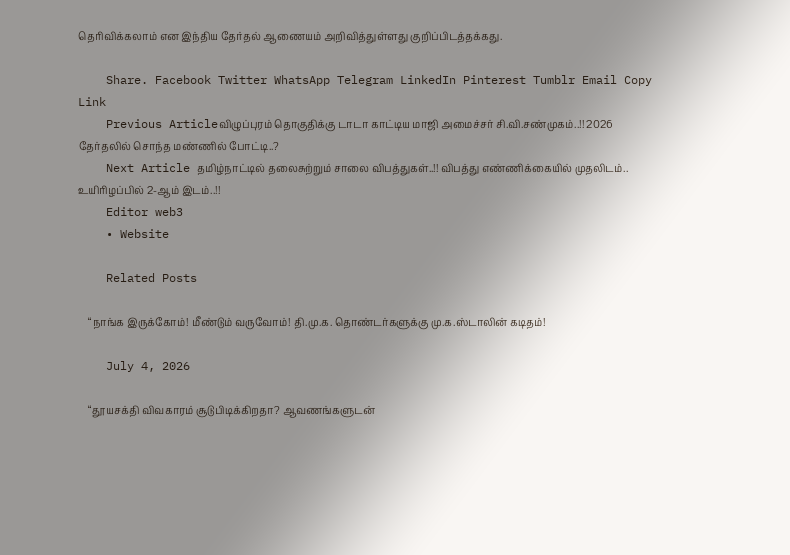தெரிவிக்கலாம் என இந்திய தேர்தல் ஆணையம் அறிவித்துள்ளது குறிப்பிடத்தக்கது.

    Share. Facebook Twitter WhatsApp Telegram LinkedIn Pinterest Tumblr Email Copy Link
    Previous Articleவிழுப்புரம் தொகுதிக்கு டாடா காட்டிய மாஜி அமைச்சர் சி.வி.சண்முகம்..!! 2026 தேர்தலில் சொந்த மண்ணில் போட்டி..?
    Next Article தமிழ்நாட்டில் தலைசுற்றும் சாலை விபத்துகள்..!! விபத்து எண்ணிக்கையில் முதலிடம்.. உயிரிழப்பில் 2-ஆம் இடம்..!!
    Editor web3
    • Website

    Related Posts

    “நாங்க இருக்கோம்! மீண்டும் வருவோம்! தி.மு.க. தொண்டர்களுக்கு மு.க.ஸ்டாலின் கடிதம்!

    July 4, 2026

    “தூயசக்தி விவகாரம் சூடுபிடிக்கிறதா? ஆவணங்களுடன்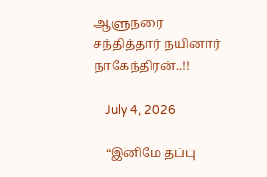ஆளுநரை சந்தித்தார் நயினார் நாகேந்திரன்..!!

    July 4, 2026

    “இனிமே தப்பு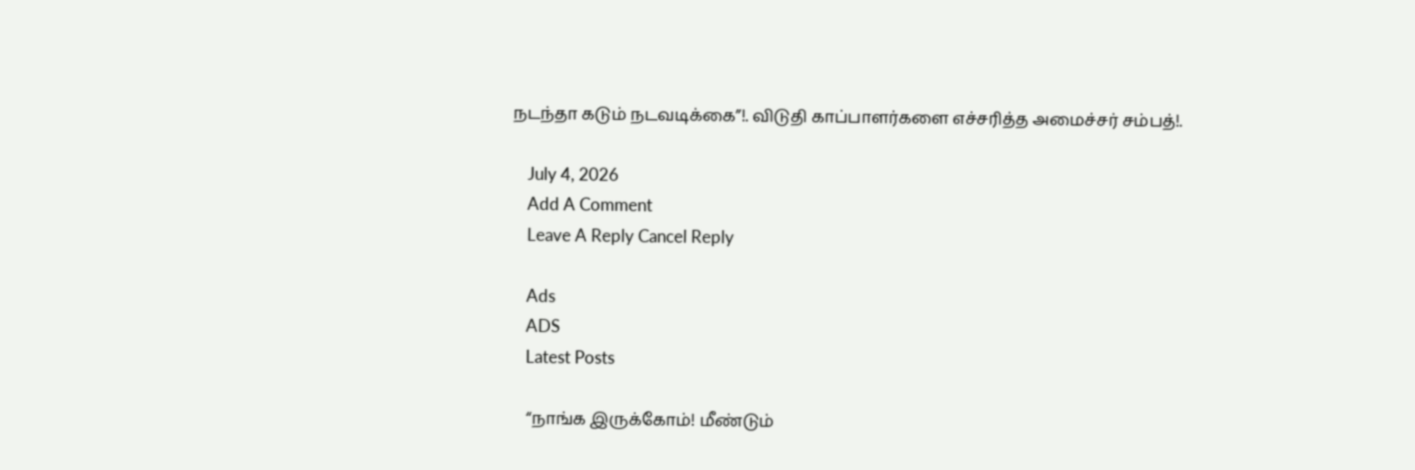நடந்தா கடும் நடவடிக்கை”!. விடுதி காப்பாளர்களை எச்சரித்த அமைச்சர் சம்பத்!.

    July 4, 2026
    Add A Comment
    Leave A Reply Cancel Reply

    Ads
    ADS
    Latest Posts

    “நாங்க இருக்கோம்! மீண்டும்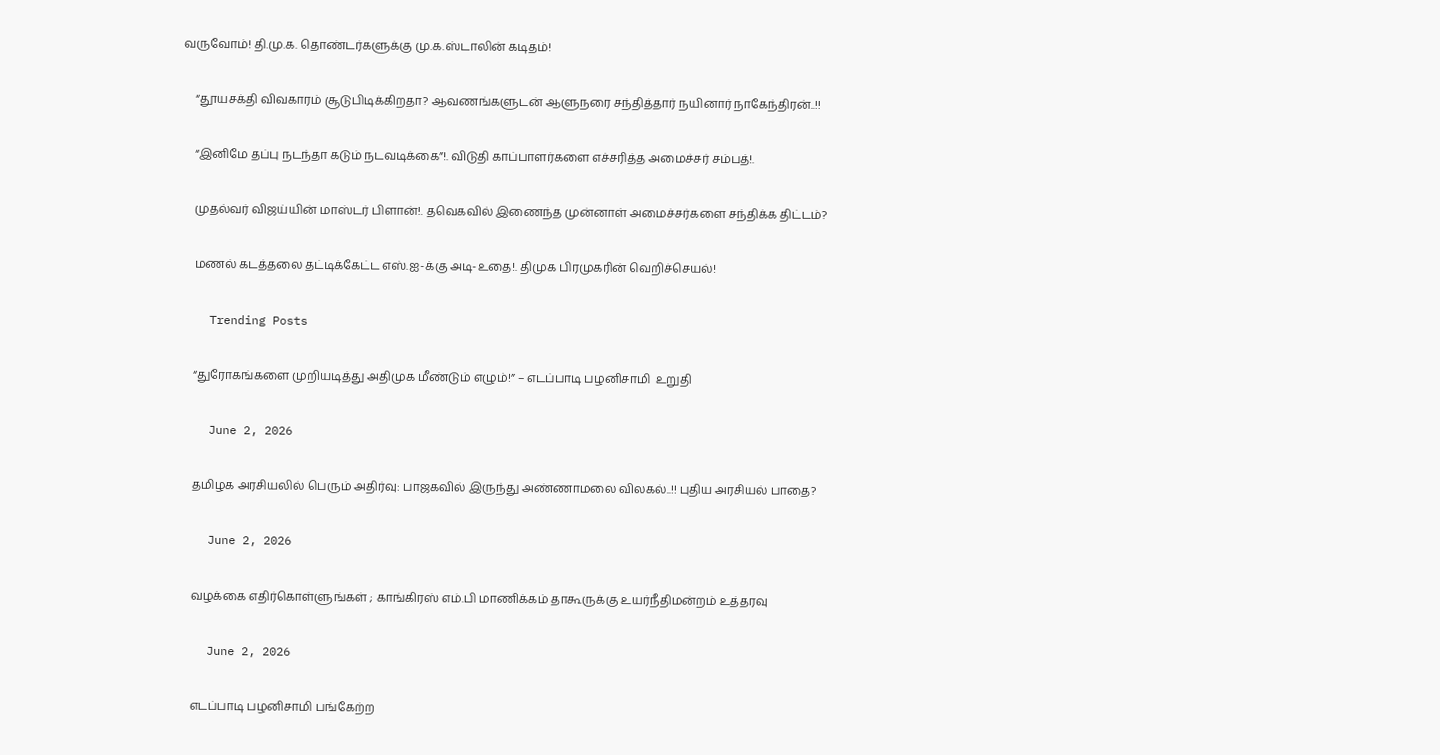வருவோம்! தி.மு.க. தொண்டர்களுக்கு மு.க.ஸ்டாலின் கடிதம்!

    “தூயசக்தி விவகாரம் சூடுபிடிக்கிறதா? ஆவணங்களுடன் ஆளுநரை சந்தித்தார் நயினார் நாகேந்திரன்..!!

    “இனிமே தப்பு நடந்தா கடும் நடவடிக்கை”!. விடுதி காப்பாளர்களை எச்சரித்த அமைச்சர் சம்பத்!.

    முதல்வர் விஜய்யின் மாஸ்டர் பிளான்!. தவெகவில் இணைந்த முன்னாள் அமைச்சர்களை சந்திக்க திட்டம்?

    மணல் கடத்தலை தட்டிக்கேட்ட எஸ்.ஐ-க்கு அடி-உதை!. திமுக பிரமுகரின் வெறிச்செயல்!

    Trending Posts

    “துரோகங்களை முறியடித்து அதிமுக மீண்டும் எழும்!” – எடப்பாடி பழனிசாமி  உறுதி

    June 2, 2026

    தமிழக அரசியலில் பெரும் அதிர்வு: பாஜகவில் இருந்து அண்ணாமலை விலகல்..!! புதிய அரசியல் பாதை?

    June 2, 2026

    வழக்கை எதிர்கொள்ளுங்கள் ; காங்கிரஸ் எம்.பி மாணிக்கம் தாகூருக்கு உயர்நீதிமன்றம் உத்தரவு

    June 2, 2026

    எடப்பாடி பழனிசாமி பங்கேற்ற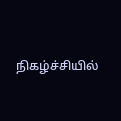நிகழ்ச்சியில்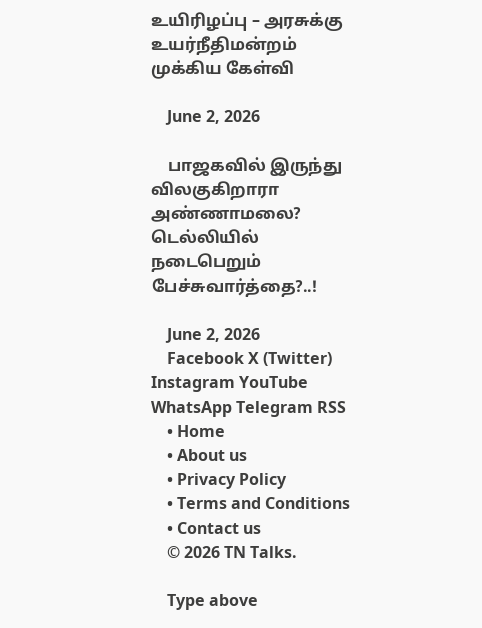உயிரிழப்பு – அரசுக்கு உயர்நீதிமன்றம் முக்கிய கேள்வி

    June 2, 2026

    பாஜகவில் இருந்து விலகுகிறாரா அண்ணாமலை? டெல்லியில் நடைபெறும் பேச்சுவார்த்தை?..!

    June 2, 2026
    Facebook X (Twitter) Instagram YouTube WhatsApp Telegram RSS
    • Home
    • About us
    • Privacy Policy
    • Terms and Conditions
    • Contact us
    © 2026 TN Talks.

    Type above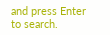and press Enter to search.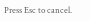Press Esc to cancel.